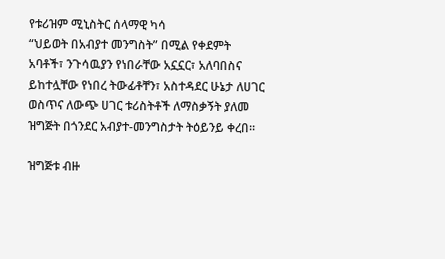የቱሪዝም ሚኒስትር ሰላማዊ ካሳ
“ህይወት በአብያተ መንግስት” በሚል የቀደምት አባቶች፣ ንጉሳዉያን የነበራቸው አኗኗር፣ አለባበስና ይከተሏቸው የነበረ ትውፊቶቸን፣ አስተዳደር ሁኔታ ለሀገር ወስጥና ለውጭ ሀገር ቱሪስትቶች ለማስቃኝት ያለመ ዝግጅት በጎንደር አብያተ-መንግስታት ትዕይንይ ቀረበ።

ዝግጅቱ ብዙ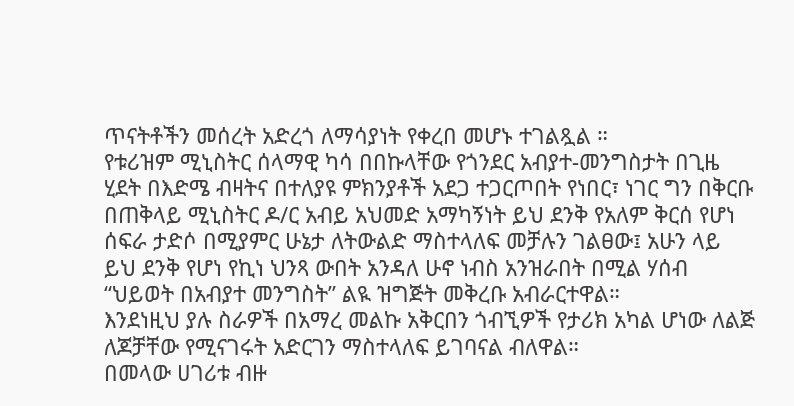ጥናትቶችን መሰረት አድረጎ ለማሳያነት የቀረበ መሆኑ ተገልጿል ።
የቱሪዝም ሚኒስትር ሰላማዊ ካሳ በበኩላቸው የጎንደር አብያተ-መንግስታት በጊዜ ሂደት በእድሜ ብዛትና በተለያዩ ምክንያቶች አደጋ ተጋርጦበት የነበር፣ ነገር ግን በቅርቡ በጠቅላይ ሚኒስትር ዶ/ር አብይ አህመድ አማካኝነት ይህ ደንቅ የአለም ቅርሰ የሆነ ሰፍራ ታድሶ በሚያምር ሁኔታ ለትውልድ ማስተላለፍ መቻሉን ገልፀው፤ አሁን ላይ ይህ ደንቅ የሆነ የኪነ ህንጻ ውበት አንዳለ ሁኖ ነብስ አንዝራበት በሚል ሃሰብ “ህይወት በአብያተ መንግስት” ልዪ ዝግጅት መቅረቡ አብራርተዋል።
እንደነዚህ ያሉ ስራዎች በአማረ መልኩ አቅርበን ጎብኚዎች የታሪክ አካል ሆነው ለልጅ ለጆቻቸው የሚናገሩት አድርገን ማስተላለፍ ይገባናል ብለዋል።
በመላው ሀገሪቱ ብዙ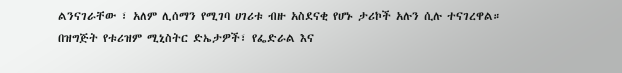ልንናገራቸው ፣ አለም ሊሰማን የሚገባ ሀገሪቱ ብዙ አስደናቂ የሆኑ ታሪኮች አሉን ሲሉ ተናገረዋል።
በዝግጅት የቱሪዝም ሚኒስትር ድኤታዎች፣ የፌድራል እና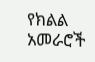የክልል አመራሮች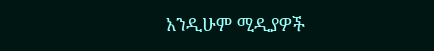አንዲሁም ሚዲያዎች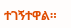ተገኝተዋል።